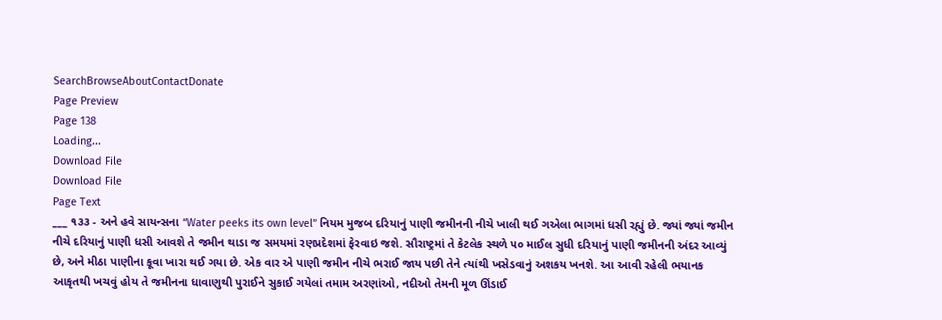SearchBrowseAboutContactDonate
Page Preview
Page 138
Loading...
Download File
Download File
Page Text
___ ૧૩૩ - અને હવે સાયન્સના “Water peeks its own level” નિયમ મુજબ દરિયાનું પાણી જમીનની નીચે ખાલી થઈ ગએલા ભાગમાં ધસી રહ્યું છે. જ્યાં જ્યાં જમીન નીચે દરિયાનું પાણી ધસી આવશે તે જમીન થાડા જ સમયમાં રણપ્રદેશમાં ફેરવાઇ જશે. સૌરાષ્ટ્રમાં તે કેટલેક સ્થળે ૫૦ માઈલ સુધી દરિયાનું પાણી જમીનની અંદર આવ્યું છે, અને મીઠા પાણીના કૂવા ખારા થઈ ગયા છે. એક વાર એ પાણી જમીન નીચે ભરાઈ જાય પછી તેને ત્યાંથી ખસેડવાનું અશકય ખનશે. આ આવી રહેલી ભયાનક આકૃતથી ખચવું હોય તે જમીનના ધાવાણુથી પુરાઈને સુકાઈ ગયેલાં તમામ અરણાંઓ, નદીઓ તેમની મૂળ ઊંડાઈ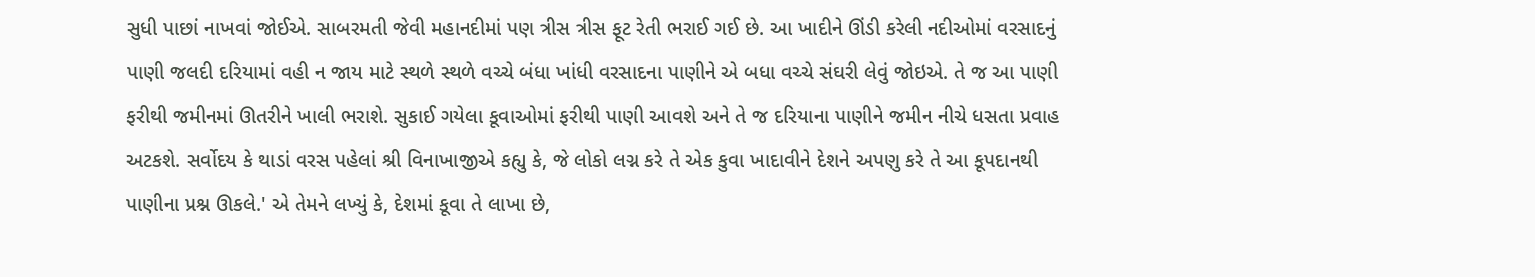સુધી પાછાં નાખવાં જોઈએ. સાબરમતી જેવી મહાનદીમાં પણ ત્રીસ ત્રીસ ફૂટ રેતી ભરાઈ ગઈ છે. આ ખાદીને ઊંડી કરેલી નદીઓમાં વરસાદનું પાણી જલદી દરિયામાં વહી ન જાય માટે સ્થળે સ્થળે વચ્ચે બંધા ખાંધી વરસાદના પાણીને એ બધા વચ્ચે સંઘરી લેવું જોઇએ. તે જ આ પાણી ફરીથી જમીનમાં ઊતરીને ખાલી ભરાશે. સુકાઈ ગયેલા કૂવાઓમાં ફરીથી પાણી આવશે અને તે જ દરિયાના પાણીને જમીન નીચે ધસતા પ્રવાહ અટકશે. સર્વોદય કે થાડાં વરસ પહેલાં શ્રી વિનાખાજીએ કહ્યુ કે, જે લોકો લગ્ન કરે તે એક કુવા ખાદાવીને દેશને અપણુ કરે તે આ કૂપદાનથી પાણીના પ્રશ્ન ઊકલે.' એ તેમને લખ્યું કે, દેશમાં કૂવા તે લાખા છે,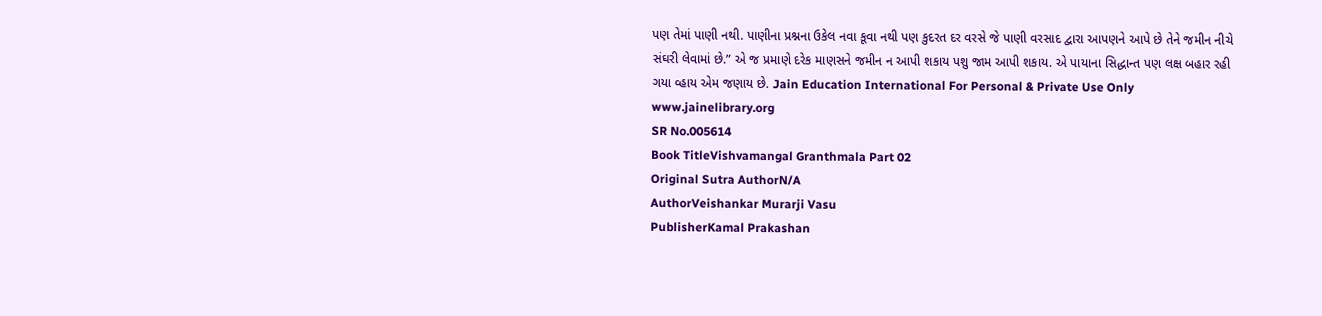પણ તેમાં પાણી નથી. પાણીના પ્રશ્નના ઉકેલ નવા કૂવા નથી પણ કુદરત દર વરસે જે પાણી વરસાદ દ્વારા આપણને આપે છે તેને જમીન નીચે સંઘરી લેવામાં છે.” એ જ પ્રમાણે દરેક માણસને જમીન ન આપી શકાય પશુ જામ આપી શકાય. એ પાયાના સિદ્ધાન્ત પણ લક્ષ બહાર રહી ગયા વ્હાય એમ જણાય છે. Jain Education International For Personal & Private Use Only www.jainelibrary.org
SR No.005614
Book TitleVishvamangal Granthmala Part 02
Original Sutra AuthorN/A
AuthorVeishankar Murarji Vasu
PublisherKamal Prakashan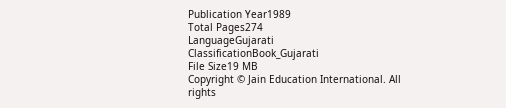Publication Year1989
Total Pages274
LanguageGujarati
ClassificationBook_Gujarati
File Size19 MB
Copyright © Jain Education International. All rights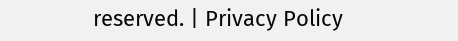reserved. | Privacy Policy